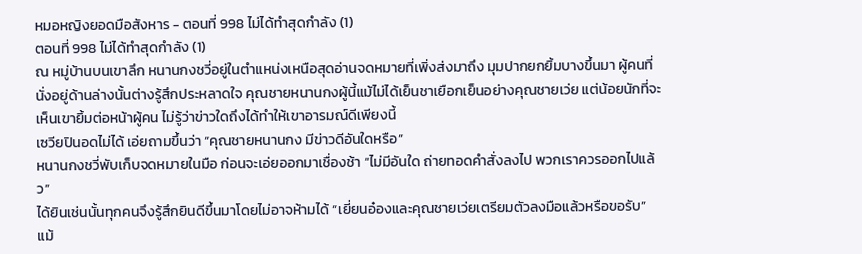หมอหญิงยอดมือสังหาร - ตอนที่ 998 ไม่ได้ทำสุดกำลัง (1)
ตอนที่ 998 ไม่ได้ทำสุดกำลัง (1)
ณ หมู่บ้านบนเขาลึก หนานกงชวี่อยู่ในตำแหน่งเหนือสุดอ่านจดหมายที่เพิ่งส่งมาถึง มุมปากยกยิ้มบางขึ้นมา ผู้คนที่นั่งอยู่ด้านล่างนั้นต่างรู้สึกประหลาดใจ คุณชายหนานกงผู้นี้แม้ไม่ได้เย็นชาเยือกเย็นอย่างคุณชายเว่ย แต่น้อยนักที่จะเห็นเขายิ้มต่อหน้าผู้คน ไม่รู้ว่าข่าวใดถึงได้ทำให้เขาอารมณ์ดีเพียงนี้
เซวียปินอดไม่ได้ เอ่ยถามขึ้นว่า “คุณชายหนานกง มีข่าวดีอันใดหรือ”
หนานกงชวี่พับเก็บจดหมายในมือ ก่อนจะเอ่ยออกมาเชื่องช้า “ไม่มีอันใด ถ่ายทอดคำสั่งลงไป พวกเราควรออกไปแล้ว”
ได้ยินเช่นนั้นทุกคนจึงรู้สึกยินดีขึ้นมาโดยไม่อาจห้ามได้ “เยี่ยนอ๋องและคุณชายเว่ยเตรียมตัวลงมือแล้วหรือขอรับ” แม้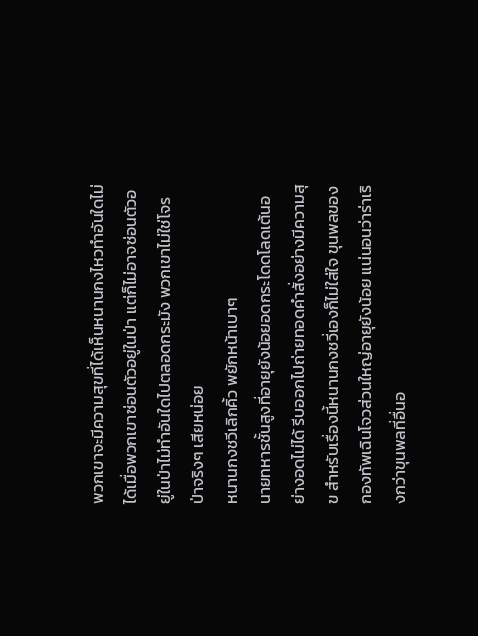พวกเขาจะมีความสุขที่ได้เห็นหนานกงไหวทำอันใดไม่ได้เมื่อพวกเขาซ่อนตัวอยู่ในป่า แต่ก็ไม่อาจซ่อนตัวอยู่ในป่าไม่ทำอันใดไปตลอดกระมัง พวกเขาไม่ใช่โจรป่าจริงๆ เสียหน่อย
หนานกงชวีเลิกคิ้ว พยักหน้าเบาๆ
นายทหารชั้นสูงที่อายุยังน้อยอดกระโดดโลดเต้นอย่างอดไม่ได้ รีบออกไปถ่ายทอดคำสั่งอย่างมีความสุข สำหรับเรื่องนี้หนานกงชวี่เองก็ไม่ใส่ใจ ขุนพลของกองทัพเฉินโจวส่วนใหญ่อายุยังน้อย แน่นอนว่าร่าเริงกว่าขุนพลที่อื่นอ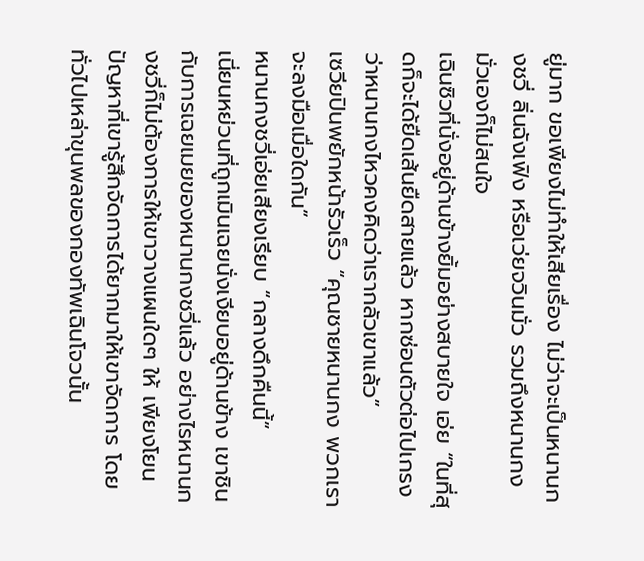ยู่มาก ขอเพียงไม่ทำให้เสียเรื่อง ไม่ว่าจะเป็นหนานกงชวี่ ลิ่นฉังเฟิง หรือเว่ยจวินมั่ว รวมถึงหนานกงมั่วเองก็ไม่สนใจ
เฉินซิวที่นั่งอยู่ด้านข้างยิ้มอย่างสบายใจ เอ่ย “ในที่สุดก็จะได้ยืดเส้นยืดสายแล้ว หากซ่อนตัวต่อไปเกรงว่าหนานกงไหวคงคิดว่าเรากลัวเขาแล้ว”
เซวียปินพยักหน้ารัวเร็ว “คุณชายหนานกง พวกเราจะลงมือเมื่อใดกัน”
หนานกงชวี่เอ่ยเสียงเรียบ “กลางดึกคืนนี้”
เนี่ยนหย่วนที่ถูกเมินเฉยนั่งเงียบอยู่ด้านข้าง เขาชินกับการเฉยเมยของหนานกงชวี่แล้ว อย่างไรหนานกงชวี่ก็ไม่ต้องการให้เขาวางแผนใดๆ ให้ เพียงโยนปัญหาที่เขารู้สึกจัดการได้ยากมาให้เขาจัดการ โดยทั่วไปเหล่าขุนพลของกองทัพเฉินโจวนั้น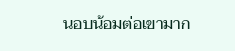นอบน้อมต่อเขามาก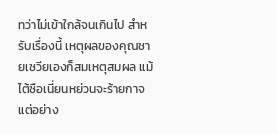ทว่าไม่เข้าใกล้จนเกินไป สำหรับเรื่องนี้ เหตุผลของคุณชายเซวียเองก็สมเหตุสมผล แม้ไต้ซือเนี่ยนหย่วนจะร้ายกาจ แต่อย่าง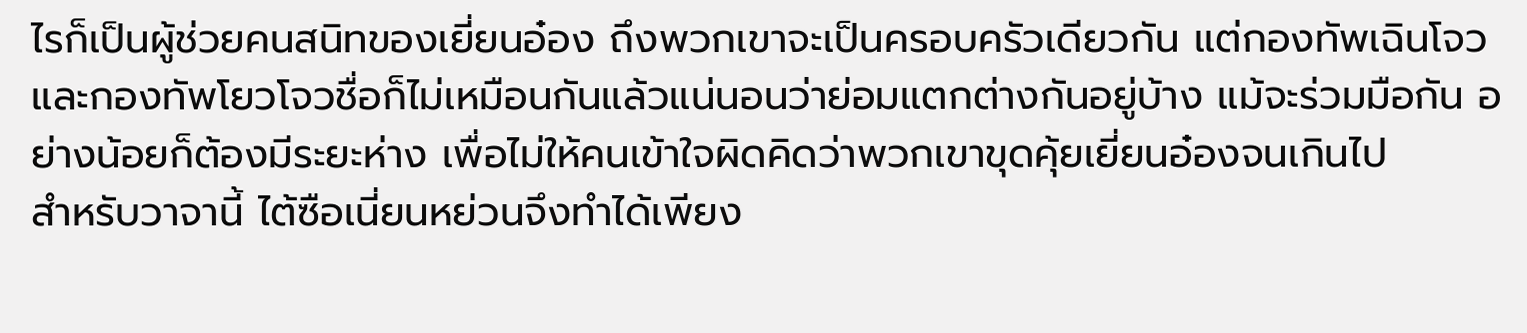ไรก็เป็นผู้ช่วยคนสนิทของเยี่ยนอ๋อง ถึงพวกเขาจะเป็นครอบครัวเดียวกัน แต่กองทัพเฉินโจวและกองทัพโยวโจวชื่อก็ไม่เหมือนกันแล้วแน่นอนว่าย่อมแตกต่างกันอยู่บ้าง แม้จะร่วมมือกัน อย่างน้อยก็ต้องมีระยะห่าง เพื่อไม่ให้คนเข้าใจผิดคิดว่าพวกเขาขุดคุ้ยเยี่ยนอ๋องจนเกินไป
สำหรับวาจานี้ ไต้ซือเนี่ยนหย่วนจึงทำได้เพียง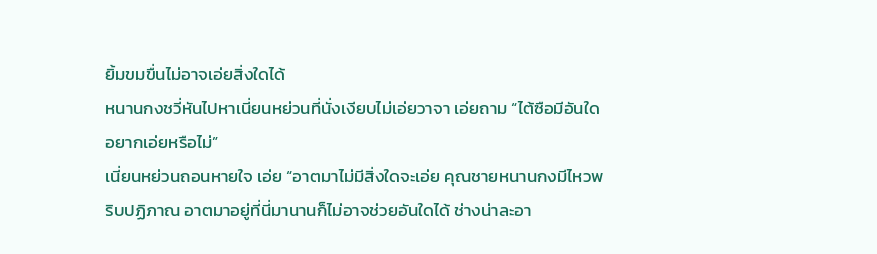ยิ้มขมขื่นไม่อาจเอ่ยสิ่งใดได้
หนานกงชวี่หันไปหาเนี่ยนหย่วนที่นั่งเงียบไม่เอ่ยวาจา เอ่ยถาม “ไต้ซือมีอันใดอยากเอ่ยหรือไม่”
เนี่ยนหย่วนถอนหายใจ เอ่ย “อาตมาไม่มีสิ่งใดจะเอ่ย คุณชายหนานกงมีไหวพริบปฏิภาณ อาตมาอยู่ที่นี่มานานก็ไม่อาจช่วยอันใดได้ ช่างน่าละอา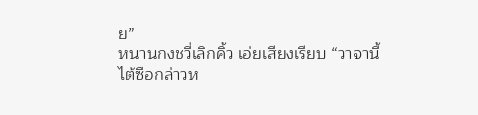ย”
หนานกงชวี่เลิกคิ้ว เอ่ยเสียงเรียบ “วาจานี้ไต้ซือกล่าวห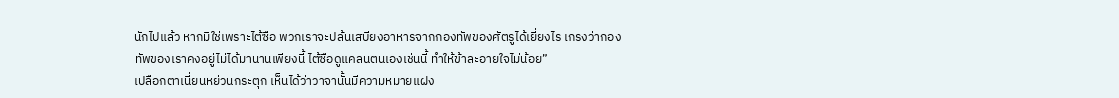นักไปแล้ว หากมิใช่เพราะไต้ซือ พวกเราจะปล้นเสบียงอาหารจากกองทัพของศัตรูได้เยี่ยงไร เกรงว่ากองทัพของเราคงอยู่ไม่ได้มานานเพียงนี้ ไต้ซือดูแคลนตนเองเช่นนี้ ทำให้ข้าละอายใจไม่น้อย”
เปลือกตาเนี่ยนหย่วนกระตุก เห็นได้ว่าวาจานั้นมีความหมายแฝง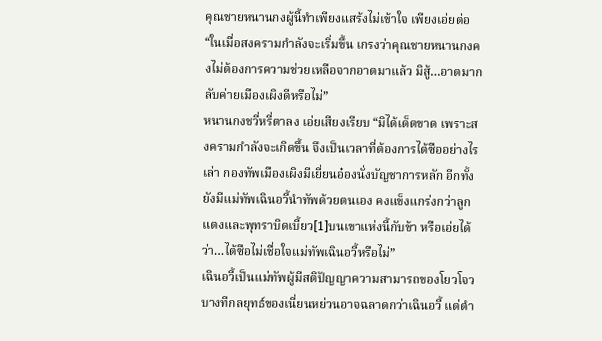คุณชายหนานกงผู้นี้ทำเพียงแสร้งไม่เข้าใจ เพียงเอ่ยต่อ “ในเมื่อสงครามกำลังจะเริ่มขึ้น เกรงว่าคุณชายหนานกงคงไม่ต้องการความช่วยเหลือจากอาตมาแล้ว มิสู้…อาตมากลับค่ายเมืองเผิงดีหรือไม่”
หนานกงชวี่หรี่ตาลง เอ่ยเสียงเรียบ “มิได้เด็ดขาด เพราะสงครามกำลังจะเกิดขึ้น จึงเป็นเวลาที่ต้องการไต้ซืออย่างไรเล่า กองทัพเมืองเผิงมีเยี่ยนอ๋องนั่งบัญชาการหลัก อีกทั้งยังมีแม่ทัพเฉินอวี้นำทัพด้วยตนเอง คงแข็งแกร่งกว่าลูกแตงและพุทราบิดเบี้ยว[1]บนเขาแห่งนี้กับข้า หรือเอ่ยได้ว่า…ไต้ซือไม่เชื่อใจแม่ทัพเฉินอวี้หรือไม่”
เฉินอวี้เป็นแม่ทัพผู้มีสติปัญญาความสามารถของโยวโจว บางทีกลยุทธ์ของเนี่ยนหย่วนอาจฉลาดกว่าเฉินอวี้ แต่ตำ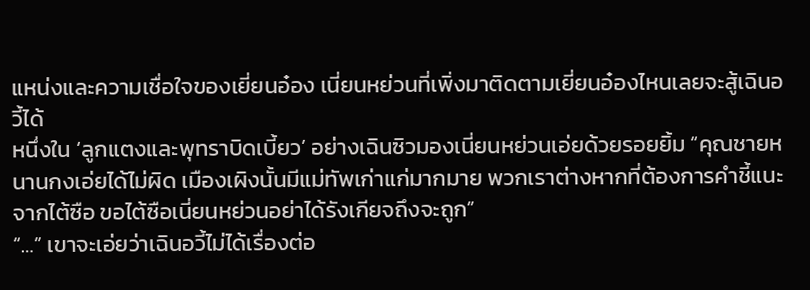แหน่งและความเชื่อใจของเยี่ยนอ๋อง เนี่ยนหย่วนที่เพิ่งมาติดตามเยี่ยนอ๋องไหนเลยจะสู้เฉินอวี้ได้
หนึ่งใน ‘ลูกแตงและพุทราบิดเบี้ยว’ อย่างเฉินซิวมองเนี่ยนหย่วนเอ่ยด้วยรอยยิ้ม “คุณชายหนานกงเอ่ยได้ไม่ผิด เมืองเผิงนั้นมีแม่ทัพเก่าแก่มากมาย พวกเราต่างหากที่ต้องการคำชี้แนะจากไต้ซือ ขอไต้ซือเนี่ยนหย่วนอย่าได้รังเกียจถึงจะถูก”
“…” เขาจะเอ่ยว่าเฉินอวี้ไม่ได้เรื่องต่อ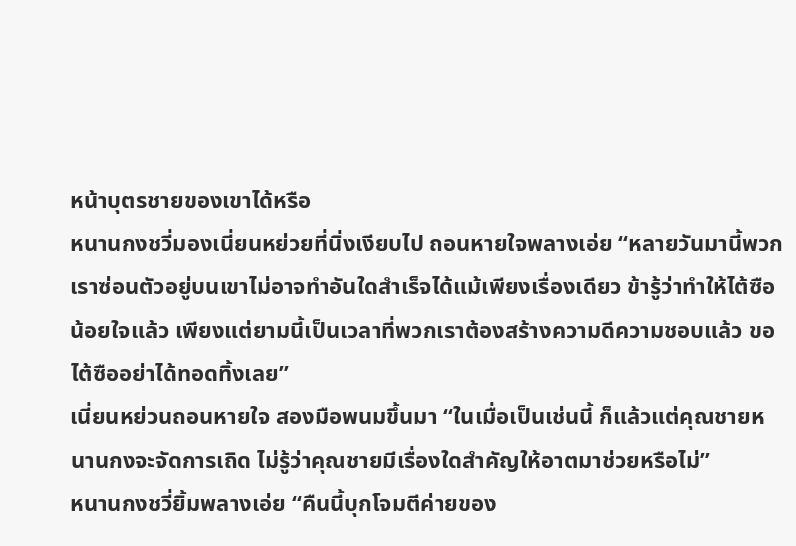หน้าบุตรชายของเขาได้หรือ
หนานกงชวี่มองเนี่ยนหย่วยที่นิ่งเงียบไป ถอนหายใจพลางเอ่ย “หลายวันมานี้พวกเราซ่อนตัวอยู่บนเขาไม่อาจทำอันใดสำเร็จได้แม้เพียงเรื่องเดียว ข้ารู้ว่าทำให้ไต้ซือน้อยใจแล้ว เพียงแต่ยามนี้เป็นเวลาที่พวกเราต้องสร้างความดีความชอบแล้ว ขอไต้ซืออย่าได้ทอดทิ้งเลย”
เนี่ยนหย่วนถอนหายใจ สองมือพนมขึ้นมา “ในเมื่อเป็นเช่นนี้ ก็แล้วแต่คุณชายหนานกงจะจัดการเถิด ไม่รู้ว่าคุณชายมีเรื่องใดสำคัญให้อาตมาช่วยหรือไม่”
หนานกงชวี่ยิ้มพลางเอ่ย “คืนนี้บุกโจมตีค่ายของ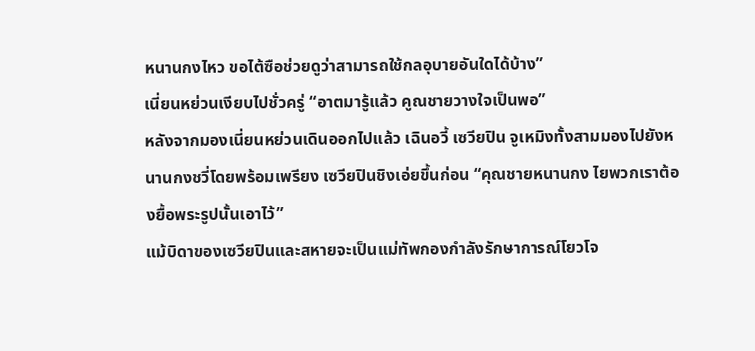หนานกงไหว ขอไต้ซือช่วยดูว่าสามารถใช้กลอุบายอันใดได้บ้าง”
เนี่ยนหย่วนเงียบไปชั่วครู่ “อาตมารู้แล้ว คูณชายวางใจเป็นพอ”
หลังจากมองเนี่ยนหย่วนเดินออกไปแล้ว เฉินอวี้ เซวียปิน จูเหมิงทั้งสามมองไปยังหนานกงชวี่โดยพร้อมเพรียง เซวียปินชิงเอ่ยขึ้นก่อน “คุณชายหนานกง ไยพวกเราต้องยื้อพระรูปนั้นเอาไว้”
แม้บิดาของเซวียปินและสหายจะเป็นแม่ทัพกองกำลังรักษาการณ์โยวโจ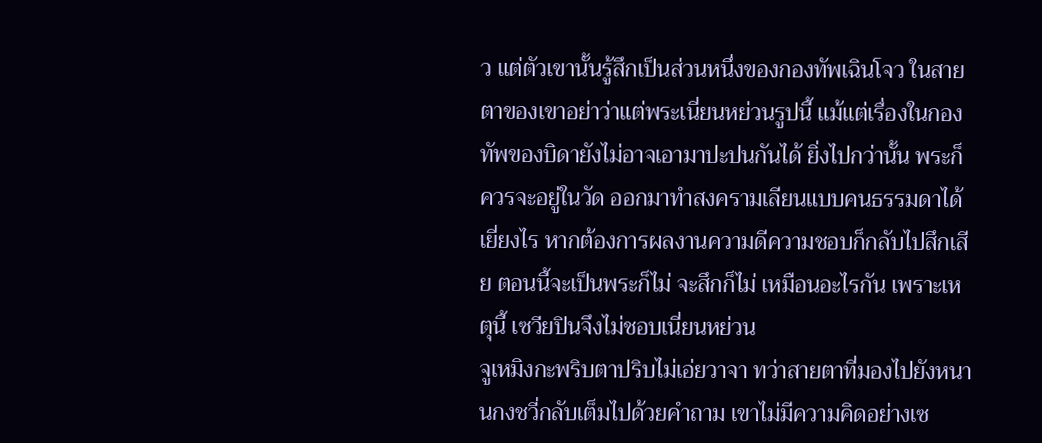ว แต่ตัวเขานั้นรู้สึกเป็นส่วนหนึ่งของกองทัพเฉินโจว ในสายตาของเขาอย่าว่าแต่พระเนี่ยนหย่วนรูปนี้ แม้แต่เรื่องในกองทัพของบิดายังไม่อาจเอามาปะปนกันได้ ยิ่งไปกว่านั้น พระก็ควรจะอยู่ในวัด ออกมาทำสงครามเลียนแบบคนธรรมดาได้เยี่ยงไร หากต้องการผลงานความดีความชอบก็กลับไปสึกเสีย ตอนนี้จะเป็นพระก็ไม่ จะสึกก็ไม่ เหมือนอะไรกัน เพราะเหตุนี้ เซวียปินจึงไม่ชอบเนี่ยนหย่วน
จูเหมิงกะพริบตาปริบไม่เอ่ยวาจา ทว่าสายตาที่มองไปยังหนานกงชวี่กลับเต็มไปด้วยคำถาม เขาไม่มีความคิดอย่างเซ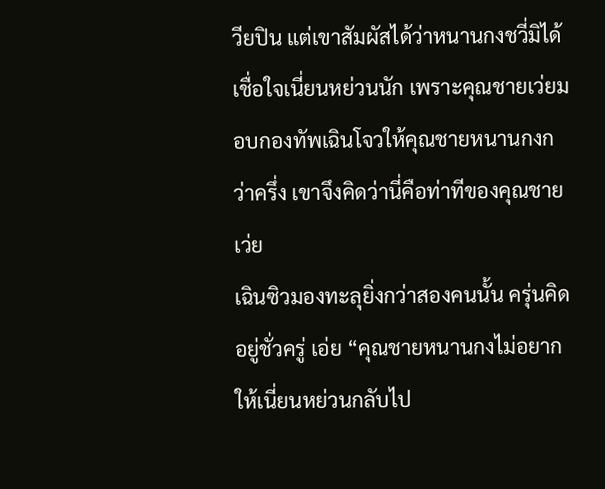วียปิน แต่เขาสัมผัสได้ว่าหนานกงชวี่มิได้เชื่อใจเนี่ยนหย่วนนัก เพราะคุณชายเว่ยมอบกองทัพเฉินโจวให้คุณชายหนานกงกว่าครึ่ง เขาจึงคิดว่านี่คือท่าทีของคุณชายเว่ย
เฉินซิวมองทะลุยิ่งกว่าสองคนนั้น ครุ่นคิดอยู่ชั่วครู่ เอ่ย “คุณชายหนานกงไม่อยากให้เนี่ยนหย่วนกลับไป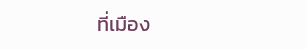ที่เมือง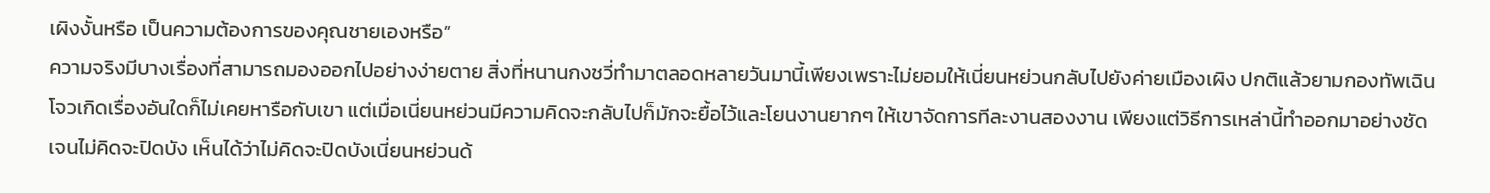เผิงงั้นหรือ เป็นความต้องการของคุณชายเองหรือ”
ความจริงมีบางเรื่องที่สามารถมองออกไปอย่างง่ายตาย สิ่งที่หนานกงชวี่ทำมาตลอดหลายวันมานี้เพียงเพราะไม่ยอมให้เนี่ยนหย่วนกลับไปยังค่ายเมืองเผิง ปกติแล้วยามกองทัพเฉินโจวเกิดเรื่องอันใดก็ไม่เคยหารือกับเขา แต่เมื่อเนี่ยนหย่วนมีความคิดจะกลับไปก็มักจะยื้อไว้และโยนงานยากๆ ให้เขาจัดการทีละงานสองงาน เพียงแต่วิธีการเหล่านี้ทำออกมาอย่างชัดเจนไม่คิดจะปิดบัง เห็นได้ว่าไม่คิดจะปิดบังเนี่ยนหย่วนด้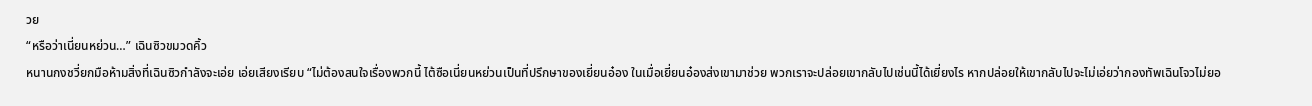วย
“หรือว่าเนี่ยนหย่วน…” เฉินซิวขมวดคิ้ว
หนานกงชวี่ยกมือห้ามสิ่งที่เฉินซิวกำลังจะเอ่ย เอ่ยเสียงเรียบ “ไม่ต้องสนใจเรื่องพวกนี้ ไต้ซือเนี่ยนหย่วนเป็นที่ปรึกษาของเยี่ยนอ๋อง ในเมื่อเยี่ยนอ๋องส่งเขามาช่วย พวกเราจะปล่อยเขากลับไปเช่นนี้ได้เยี่ยงไร หากปล่อยให้เขากลับไปจะไม่เอ่ยว่ากองทัพเฉินโจวไม่ยอ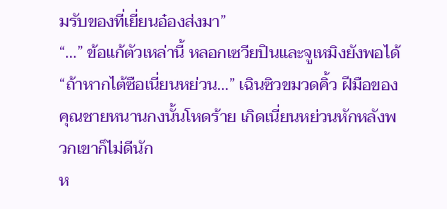มรับของที่เยี่ยนอ๋องส่งมา”
“…” ข้อแก้ตัวเหล่านี้ หลอกเซวียปินและจูเหมิงยังพอได้
“ถ้าหากไต้ซือเนี่ยนหย่วน…” เฉินซิวขมวดคิ้ว ฝีมือของคุณชายหนานกงนั้นโหดร้าย เกิดเนี่ยนหย่วนหักหลังพวกเขาก็ไม่ดีนัก
ห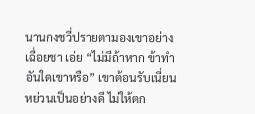นานกงชวี่ปรายตามองเขาอย่างเฉื่อยชา เอ่ย “ไม่มีถ้าหาก ข้าทำอันใดเขาหรือ” เขาต้อนรับเนี่ยนหย่วนเป็นอย่างดี ไม่ให้ตก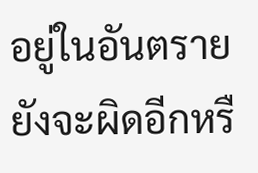อยู่ในอันตราย ยังจะผิดอีกหรื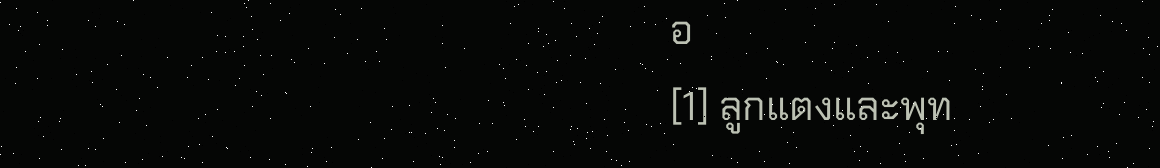อ
[1] ลูกแตงและพุท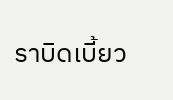ราบิดเบี้ยว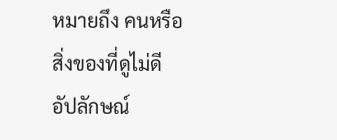หมายถึง คนหรือสิ่งของที่ดูไม่ดี อัปลักษณ์